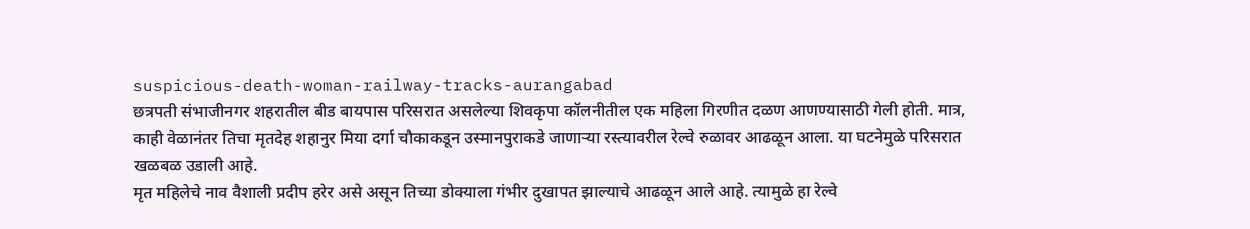suspicious-death-woman-railway-tracks-aurangabad
छत्रपती संभाजीनगर शहरातील बीड बायपास परिसरात असलेल्या शिवकृपा कॉलनीतील एक महिला गिरणीत दळण आणण्यासाठी गेली होती. मात्र, काही वेळानंतर तिचा मृतदेह शहानुर मिया दर्गा चौकाकडून उस्मानपुराकडे जाणाऱ्या रस्त्यावरील रेल्वे रुळावर आढळून आला. या घटनेमुळे परिसरात खळबळ उडाली आहे.
मृत महिलेचे नाव वैशाली प्रदीप हरेर असे असून तिच्या डोक्याला गंभीर दुखापत झाल्याचे आढळून आले आहे. त्यामुळे हा रेल्वे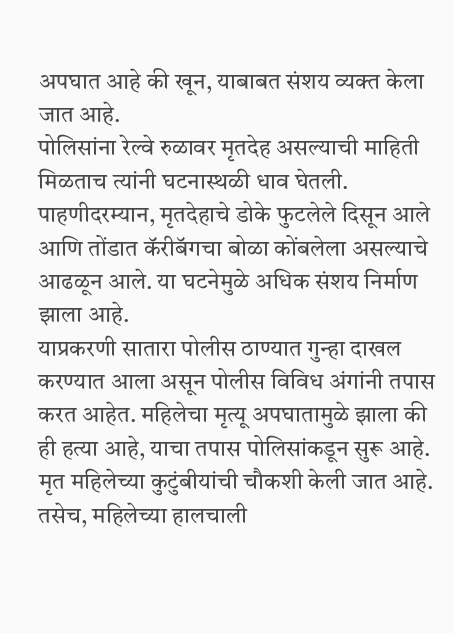अपघात आहे की खून, याबाबत संशय व्यक्त केला जात आहे.
पोलिसांना रेल्वे रुळावर मृतदेह असल्याची माहिती मिळताच त्यांनी घटनास्थळी धाव घेतली. पाहणीदरम्यान, मृतदेहाचे डोके फुटलेले दिसून आले आणि तोंडात कॅरीबॅगचा बोळा कोंबलेला असल्याचे आढळून आले. या घटनेमुळे अधिक संशय निर्माण झाला आहे.
याप्रकरणी सातारा पोलीस ठाण्यात गुन्हा दाखल करण्यात आला असून पोलीस विविध अंगांनी तपास करत आहेत. महिलेचा मृत्यू अपघातामुळे झाला की ही हत्या आहे, याचा तपास पोलिसांकडून सुरू आहे. मृत महिलेच्या कुटुंबीयांची चौकशी केली जात आहे. तसेच, महिलेच्या हालचाली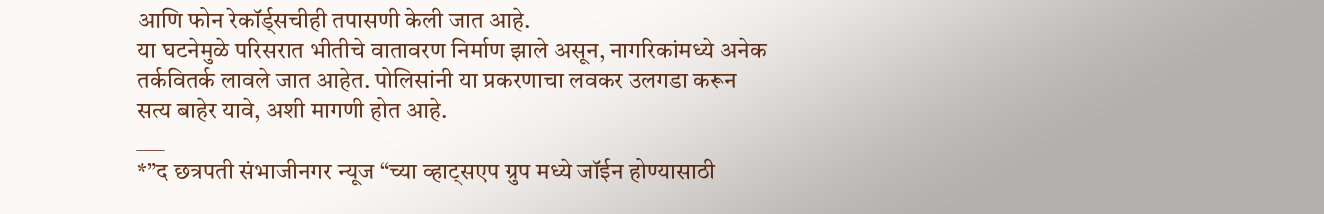आणि फोन रेकॉर्ड्सचीही तपासणी केली जात आहे.
या घटनेमुळे परिसरात भीतीचे वातावरण निर्माण झाले असून, नागरिकांमध्ये अनेक तर्कवितर्क लावले जात आहेत. पोलिसांनी या प्रकरणाचा लवकर उलगडा करून सत्य बाहेर यावे, अशी मागणी होत आहे.
___
*”द छत्रपती संभाजीनगर न्यूज “च्या व्हाट्सएप ग्रुप मध्ये जॉईन होण्यासाठी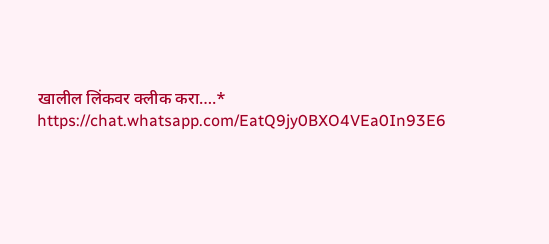खालील लिंकवर क्लीक करा….*
https://chat.whatsapp.com/EatQ9jy0BXO4VEa0In93E6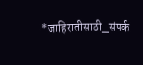*जाहिरातीसाठी_संपर्क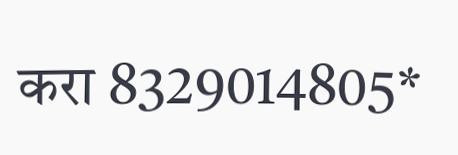करा 8329014805*